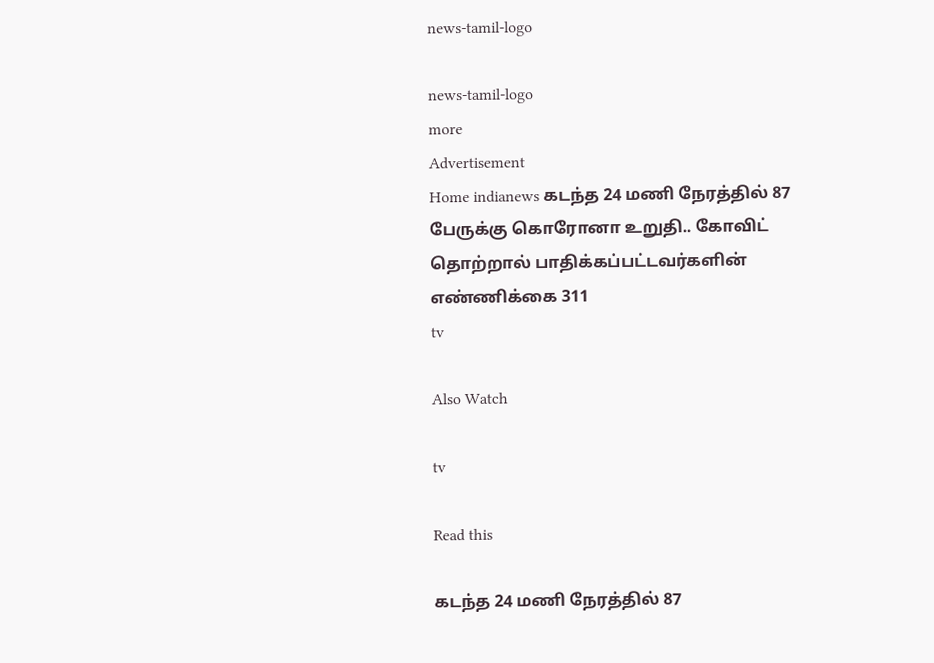news-tamil-logo

news-tamil-logo
more
Advertisement
Home indianews கடந்த 24 மணி நேரத்தில் 87 பேருக்கு கொரோனா உறுதி.. கோவிட் தொற்றால் பாதிக்கப்பட்டவர்களின் எண்ணிக்கை 311
tv

Also Watch

tv

Read this

கடந்த 24 மணி நேரத்தில் 87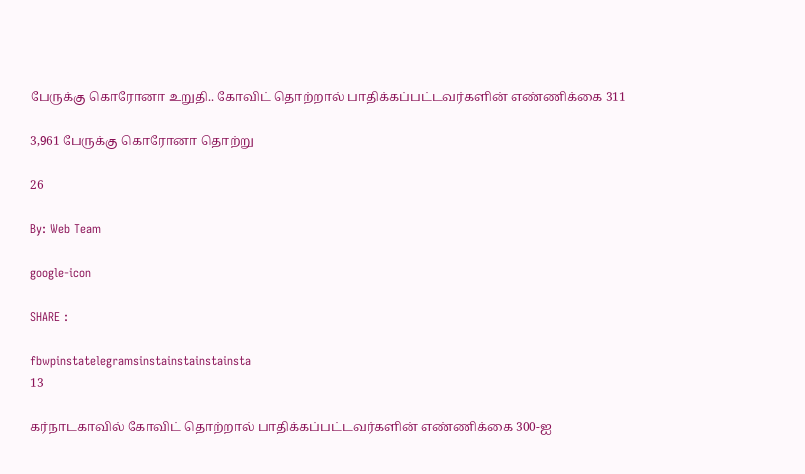பேருக்கு கொரோனா உறுதி.. கோவிட் தொற்றால் பாதிக்கப்பட்டவர்களின் எண்ணிக்கை 311

3,961 பேருக்கு கொரோனா தொற்று

26

By: Web Team

google-icon

SHARE :

fbwpinstatelegramsinstainstainstainsta
13

கர்நாடகாவில் கோவிட் தொற்றால் பாதிக்கப்பட்டவர்களின் எண்ணிக்கை 300-ஐ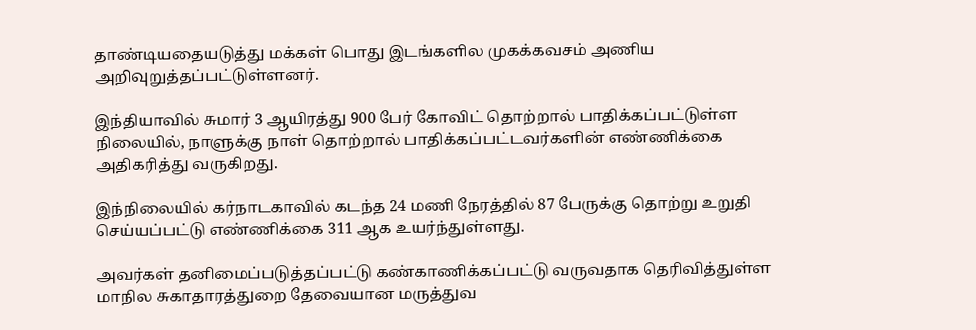தாண்டியதையடுத்து மக்கள் பொது இடங்களில முகக்கவசம் அணிய அறிவுறுத்தப்பட்டுள்ளனர்.

இந்தியாவில் சுமார் 3 ஆயிரத்து 900 பேர் கோவிட் தொற்றால் பாதிக்கப்பட்டுள்ள நிலையில், நாளுக்கு நாள் தொற்றால் பாதிக்கப்பட்டவர்களின் எண்ணிக்கை அதிகரித்து வருகிறது.

இந்நிலையில் கர்நாடகாவில் கடந்த 24 மணி நேரத்தில் 87 பேருக்கு தொற்று உறுதி செய்யப்பட்டு எண்ணிக்கை 311 ஆக உயர்ந்துள்ளது.

அவர்கள் தனிமைப்படுத்தப்பட்டு கண்காணிக்கப்பட்டு வருவதாக தெரிவித்துள்ள மாநில சுகாதாரத்துறை தேவையான மருத்துவ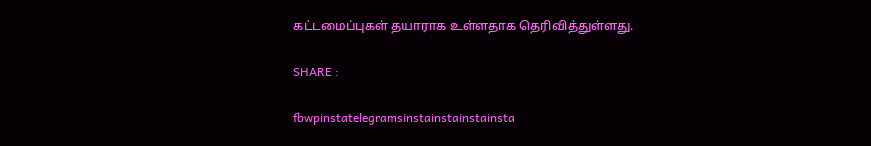கட்டமைப்புகள் தயாராக உள்ளதாக தெரிவித்துள்ளது.

SHARE :

fbwpinstatelegramsinstainstainstainsta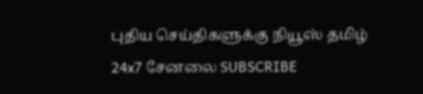புதிய செய்திகளுக்கு நியூஸ் தமிழ் 24x7 சேனலை SUBSCRIBE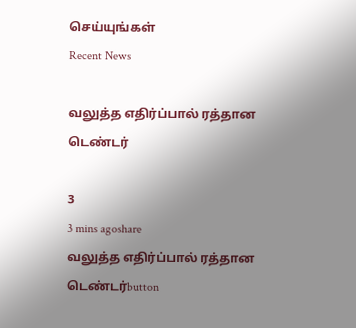செய்யுங்கள்
Recent News

வலுத்த எதிர்ப்பால் ரத்தான டெண்டர்

3
3 mins agoshare
வலுத்த எதிர்ப்பால் ரத்தான டெண்டர்button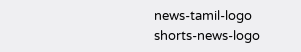news-tamil-logo
shorts-news-logo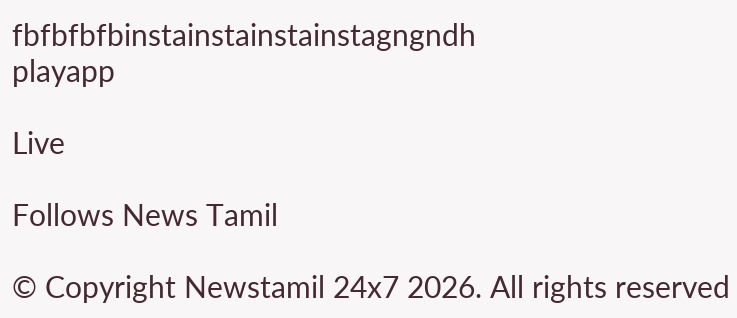fbfbfbfbinstainstainstainstagngndh
playapp

Live

Follows News Tamil

© Copyright Newstamil 24x7 2026. All rights reserved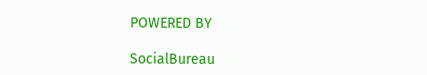POWERED BY

SocialBureau